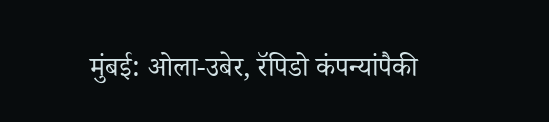मुंबई: ओला-उबेर, रॅपिडो कंपन्यांपैकी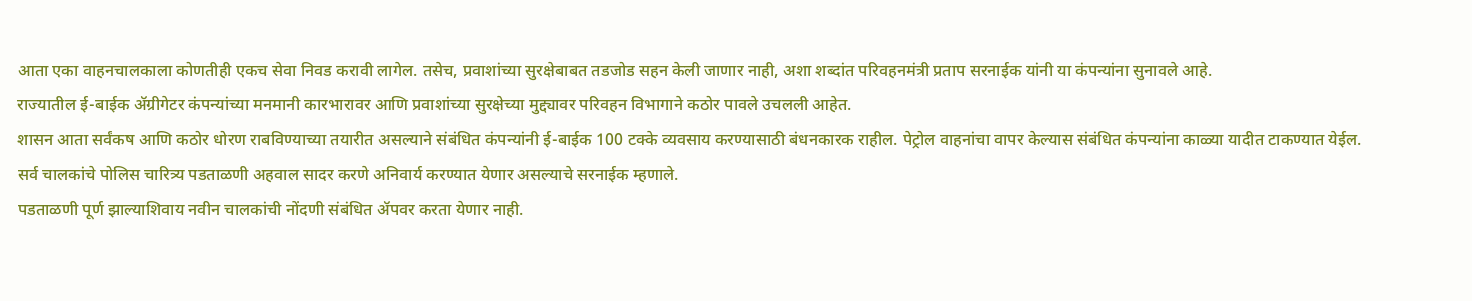आता एका वाहनचालकाला कोणतीही एकच सेवा निवड करावी लागेल. तसेच, प्रवाशांच्या सुरक्षेबाबत तडजोड सहन केली जाणार नाही, अशा शब्दांत परिवहनमंत्री प्रताप सरनाईक यांनी या कंपन्यांना सुनावले आहे.
राज्यातील ई-बाईक ॲग्रीगेटर कंपन्यांच्या मनमानी कारभारावर आणि प्रवाशांच्या सुरक्षेच्या मुद्द्यावर परिवहन विभागाने कठोर पावले उचलली आहेत.
शासन आता सर्वंकष आणि कठोर धोरण राबविण्याच्या तयारीत असल्याने संबंधित कंपन्यांनी ई-बाईक 100 टक्के व्यवसाय करण्यासाठी बंधनकारक राहील. पेट्रोल वाहनांचा वापर केल्यास संबंधित कंपन्यांना काळ्या यादीत टाकण्यात येईल. सर्व चालकांचे पोलिस चारित्र्य पडताळणी अहवाल सादर करणे अनिवार्य करण्यात येणार असल्याचे सरनाईक म्हणाले.
पडताळणी पूर्ण झाल्याशिवाय नवीन चालकांची नोंदणी संबंधित ॲपवर करता येणार नाही.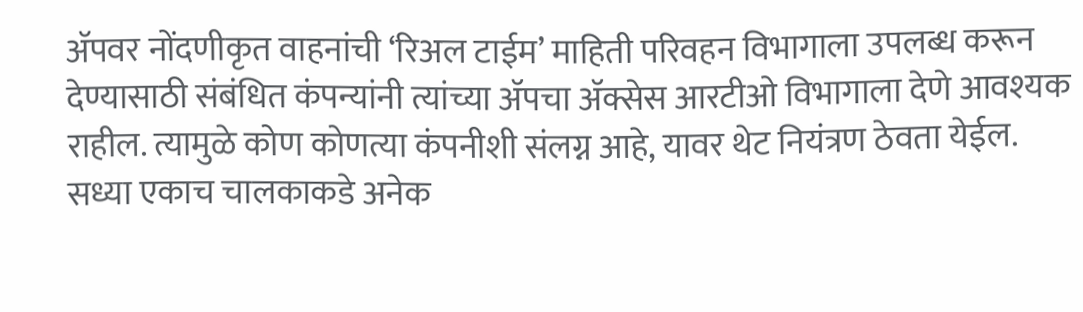ॲपवर नोंदणीकृत वाहनांची ‘रिअल टाईम’ माहिती परिवहन विभागाला उपलब्ध करून देण्यासाठी संबंधित कंपन्यांनी त्यांच्या ॲपचा ॲक्सेस आरटीओ विभागाला देणे आवश्यक राहील. त्यामुळे कोण कोणत्या कंपनीशी संलग्न आहे, यावर थेट नियंत्रण ठेवता येईल.
सध्या एकाच चालकाकडे अनेक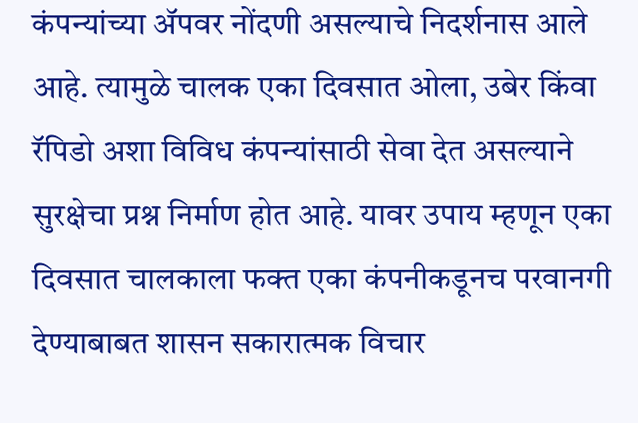कंपन्यांच्या ॲपवर नोंदणी असल्याचे निदर्शनास आले आहे. त्यामुळे चालक एका दिवसात ओला, उबेर किंवा रॅपिडो अशा विविध कंपन्यांसाठी सेवा देत असल्याने सुरक्षेचा प्रश्न निर्माण होत आहे. यावर उपाय म्हणून एका दिवसात चालकाला फक्त एका कंपनीकडूनच परवानगी देण्याबाबत शासन सकारात्मक विचार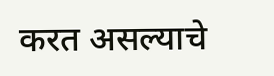करत असल्याचे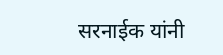सरनाईक यांनी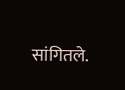सांगितले.